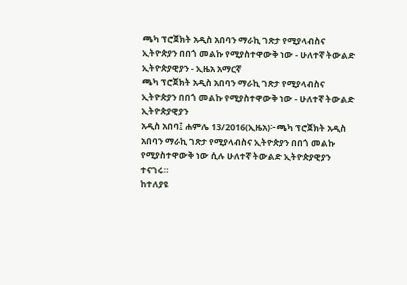ጫካ ፕሮጀክት አዲስ አበባን ማራኪ ገጽታ የሚያላብስና ኢትዮጵያን በበጎ መልኩ የሚያስተዋውቅ ነው - ሁለተኛ ትውልድ ኢትዮጵያዊያን - ኢዜአ አማርኛ
ጫካ ፕሮጀክት አዲስ አበባን ማራኪ ገጽታ የሚያላብስና ኢትዮጵያን በበጎ መልኩ የሚያስተዋውቅ ነው - ሁለተኛ ትውልድ ኢትዮጵያዊያን
አዲስ አበባ፤ ሐምሌ 13/2016(ኢዜአ)፦ጫካ ፕሮጀክት አዲስ አበባን ማራኪ ገጽታ የሚያላብስና ኢትዮጵያን በበጎ መልኩ የሚያስተዋውቅ ነው ሲሉ ሁለተኛ ትውልድ ኢትዮጵያዊያን ተናገሩ።
ከተለያዩ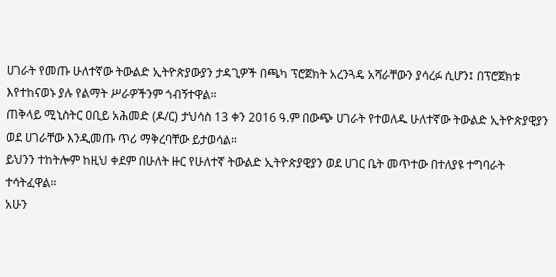ሀገራት የመጡ ሁለተኛው ትውልድ ኢትዮጵያውያን ታዳጊዎች በጫካ ፕሮጀክት አረንጓዴ አሻራቸውን ያሳረፉ ሲሆን፤ በፕሮጀክቱ እየተከናወኑ ያሉ የልማት ሥራዎችንም ጎብኝተዋል።
ጠቅላይ ሚኒስትር ዐቢይ አሕመድ (ዶ/ር) ታህሳስ 13 ቀን 2016 ዓ.ም በውጭ ሀገራት የተወለዱ ሁለተኛው ትውልድ ኢትዮጵያዊያን ወደ ሀገራቸው እንዲመጡ ጥሪ ማቅረባቸው ይታወሳል።
ይህንን ተከትሎም ከዚህ ቀደም በሁለት ዙር የሁለተኛ ትውልድ ኢትዮጵያዊያን ወደ ሀገር ቤት መጥተው በተለያዩ ተግባራት ተሳትፈዋል።
አሁን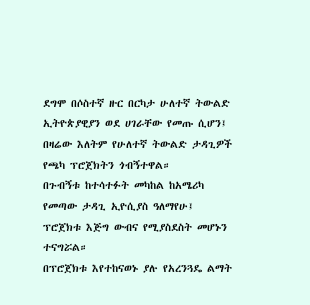ደግሞ በሶስተኛ ዙር በርካታ ሁለተኛ ትውልድ ኢትዮጵያዊያን ወደ ሀገራቸው የመጡ ሲሆን፤
በዛሬው እለትም የሁለተኛ ትውልድ ታዳጊዎች የጫካ ፕሮጀክትን ጎብኝተዋል።
በጉብኝቱ ከተሳተፉት መካከል ከአሜሪካ የመጣው ታዳጊ ኢዮሲያስ ዓለማየሁ፤ ፕሮጀክቱ እጅግ ውብና የሚያስደስት መሆኑን ተናግሯል።
በፕሮጀክቱ እየተከናወኑ ያሉ የአረንጓዴ ልማት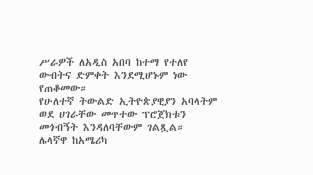ሥራዎች ለአዲስ አበባ ከተማ የተለየ ውብትና ድምቀት እንደሚሆኑም ነው የጠቆመው።
የሁለተኛ ትውልድ ኢትዮጵያዊያን አባላትም ወደ ሀገራቸው መጥተው ፕሮጀክቱን መጎብኝት እንዳለባቸውም ገልጿል።
ሌላኛዋ ከአሜሪካ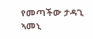የመጣችው ታዳጊ ኣመኒ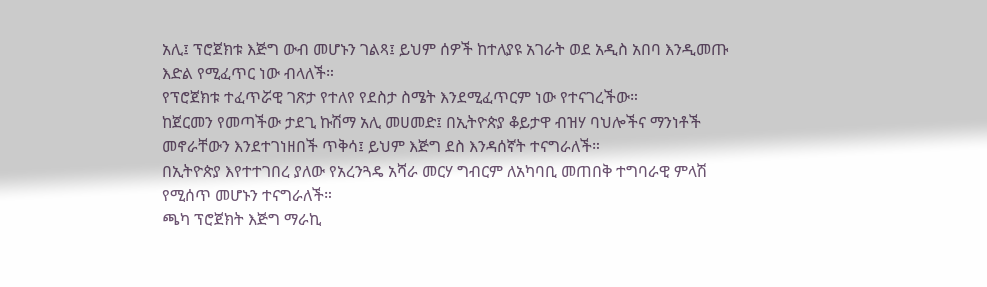አሊ፤ ፕሮጀክቱ እጅግ ውብ መሆኑን ገልጻ፤ ይህም ሰዎች ከተለያዩ አገራት ወደ አዲስ አበባ እንዲመጡ እድል የሚፈጥር ነው ብላለች።
የፕሮጀክቱ ተፈጥሯዊ ገጽታ የተለየ የደስታ ስሜት እንደሚፈጥርም ነው የተናገረችው።
ከጀርመን የመጣችው ታደጊ ኩሽማ አሊ መሀመድ፤ በኢትዮጵያ ቆይታዋ ብዝሃ ባህሎችና ማንነቶች መኖራቸውን እንደተገነዘበች ጥቅሳ፤ ይህም እጅግ ደስ እንዳሰኛት ተናግራለች።
በኢትዮጵያ እየተተገበረ ያለው የአረንጓዴ አሻራ መርሃ ግብርም ለአካባቢ መጠበቅ ተግባራዊ ምላሽ የሚሰጥ መሆኑን ተናግራለች።
ጫካ ፕሮጀክት እጅግ ማራኪ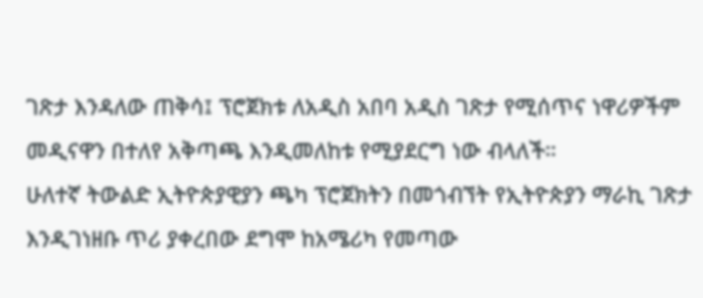ገጽታ እንዳለው ጠቅሳ፤ ፕሮጀክቱ ለአዲስ አበባ አዲስ ገጽታ የሚሰጥና ነዋሪዎችም መዲናዋን በተለየ አቅጣጫ እንዲመለከቱ የሚያደርግ ነው ብላለች።
ሁለተኛ ትውልድ ኢትዮጵያዊያን ጫካ ፕሮጀክትን በመጎብኘት የኢትዮጵያን ማራኪ ገጽታ እንዲገነዘቡ ጥሪ ያቀረበው ደግሞ ከአሜሪካ የመጣው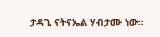ታዳጊ ናትናኤል ሃብታሙ ነው።